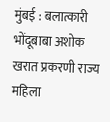मुंबई : बलात्कारी भोंदूबाबा अशोक खरात प्रकरणी राज्य महिला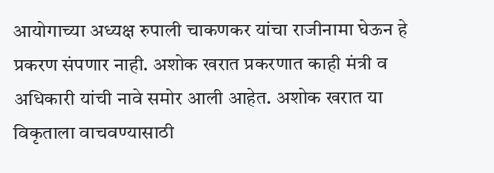आयोगाच्या अध्यक्ष रुपाली चाकणकर यांचा राजीनामा घेऊन हे प्रकरण संपणार नाही. अशोक खरात प्रकरणात काही मंत्री व अधिकारी यांची नावे समोर आली आहेत. अशोक खरात या विकृताला वाचवण्यासाठी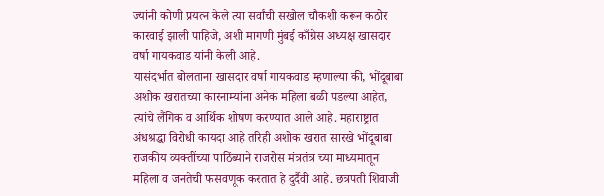ज्यांनी कोणी प्रयत्न केले त्या सर्वांची सखोल चौकशी करून कठोर कारवाई झाली पाहिजे, अशी मागणी मुंबई काँग्रेस अध्यक्ष खासदार वर्षा गायकवाड यांनी केली आहे.
यासंदर्भात बोलताना खासदार वर्षा गायकवाड म्हणाल्या की, भोंदूबाबा अशोक खरातच्या कारनाम्यांना अनेक महिला बळी पडल्या आहेत, त्यांचे लैंगिक व आर्थिक शोषण करण्यात आले आहे. महाराष्ट्रात अंधश्रद्धा विरोधी कायदा आहे तरिही अशोक खरात सारखे भोंदूबाबा राजकीय व्यक्तींच्या पाठिंब्याने राजरोस मंत्रतंत्र च्या माध्यमातून महिला व जनतेची फसवणूक करतात हे दुर्दैवी आहे. छत्रपती शिवाजी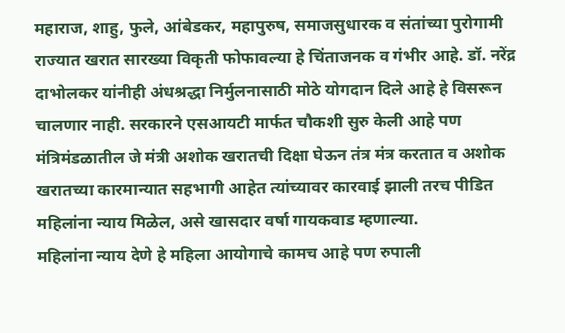महाराज, शाहु, फुले, आंबेडकर, महापुरुष, समाजसुधारक व संतांच्या पुरोगामी राज्यात खरात सारख्या विकृती फोफावल्या हे चिंताजनक व गंभीर आहे. डॉ. नरेंद्र दाभोलकर यांनीही अंधश्रद्धा निर्मुलनासाठी मोठे योगदान दिले आहे हे विसरून चालणार नाही. सरकारने एसआयटी मार्फत चौकशी सुरु केली आहे पण मंत्रिमंडळातील जे मंत्री अशोक खरातची दिक्षा घेऊन तंत्र मंत्र करतात व अशोक खरातच्या कारमान्यात सहभागी आहेत त्यांच्यावर कारवाई झाली तरच पीडित महिलांना न्याय मिळेल, असे खासदार वर्षा गायकवाड म्हणाल्या.
महिलांना न्याय देणे हे महिला आयोगाचे कामच आहे पण रुपाली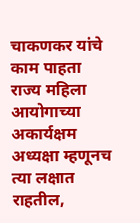चाकणकर यांचे काम पाहता राज्य महिला आयोगाच्या अकार्यक्षम अध्यक्षा म्हणूनच त्या लक्षात राहतील,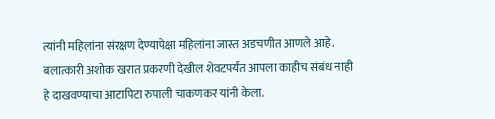त्यांनी महिलांना संरक्षण देण्यापेक्षा महिलांना जास्त अडचणीत आणले आहे. बलात्कारी अशोक खरात प्रकरणी देखील शेवटपर्यंत आपला काहीच संबंध नाही हे दाखवण्याचा आटापिटा रुपाली चाकणकर यांनी केला.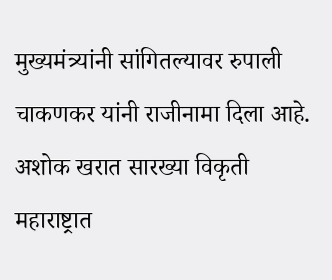मुख्यमंत्र्यांनी सांगितल्यावर रुपाली चाकणकर यांनी राजीनामा दिला आहे. अशोक खरात सारख्या विकृती महाराष्ट्रात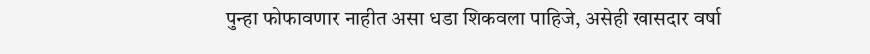पुन्हा फोफावणार नाहीत असा धडा शिकवला पाहिजे, असेही खासदार वर्षा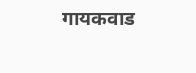गायकवाड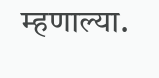म्हणाल्या.